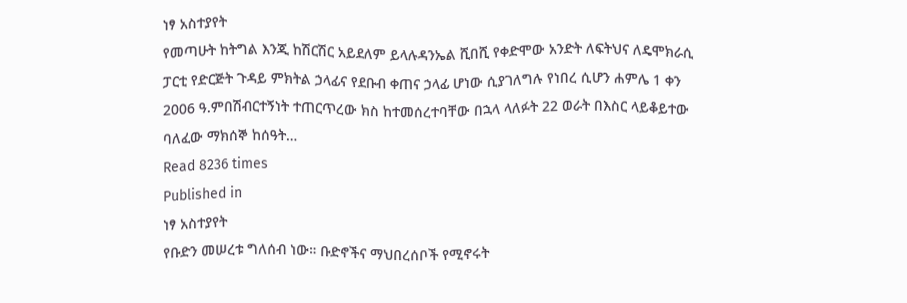ነፃ አስተያየት
የመጣሁት ከትግል እንጂ ከሽርሽር አይደለም ይላሉዳንኤል ሺበሺ የቀድሞው አንድት ለፍትህና ለዴሞክራሲ ፓርቲ የድርጅት ጉዳይ ምክትል ኃላፊና የደቡብ ቀጠና ኃላፊ ሆነው ሲያገለግሉ የነበረ ሲሆን ሐምሌ 1 ቀን 2006 ዓ.ምበሽብርተኝነት ተጠርጥረው ክስ ከተመሰረተባቸው በኋላ ላለፉት 22 ወራት በእስር ላይቆይተው ባለፈው ማክሰኞ ከሰዓት…
Read 8236 times
Published in
ነፃ አስተያየት
የቡድን መሠረቱ ግለሰብ ነው። ቡድኖችና ማህበረሰቦች የሚኖሩት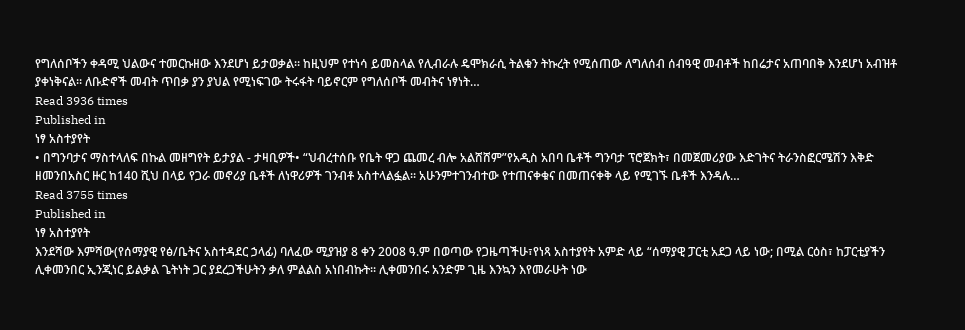የግለሰቦችን ቀዳሚ ህልውና ተመርኩዘው እንደሆነ ይታወቃል። ከዚህም የተነሳ ይመስላል የሊብራሉ ዴሞክራሲ ትልቁን ትኩረት የሚሰጠው ለግለሰብ ሰብዓዊ መብቶች ከበሬታና አጠባበቅ እንደሆነ አብዝቶ ያቀነቅናል። ለቡድኖች መብት ጥበቃ ያን ያህል የሚነፍገው ትሩፋት ባይኖርም የግለሰቦች መብትና ነፃነት…
Read 3936 times
Published in
ነፃ አስተያየት
• በግንባታና ማስተላለፍ በኩል መዘግየት ይታያል - ታዛቢዎች• “ህብረተሰቡ የቤት ዋጋ ጨመረ ብሎ አልሸሸም”የአዲስ አበባ ቤቶች ግንባታ ፕሮጀክት፣ በመጀመሪያው እድገትና ትራንስፎርሜሽን እቅድ ዘመንበአስር ዙር ከ140 ሺህ በላይ የጋራ መኖሪያ ቤቶች ለነዋሪዎች ገንብቶ አስተላልፏል፡፡ አሁንምተገንብተው የተጠናቀቁና በመጠናቀቅ ላይ የሚገኙ ቤቶች እንዳሉ…
Read 3755 times
Published in
ነፃ አስተያየት
እንደሻው እምሻው(የሰማያዊ የፅ/ቤትና አስተዳደር ኃላፊ) ባለፈው ሚያዝያ 8 ቀን 2008 ዓ.ም በወጣው የጋዜጣችሁ፣የነጻ አስተያየት አምድ ላይ “ሰማያዊ ፓርቲ አደጋ ላይ ነው; በሚል ርዕስ፣ ከፓርቲያችን ሊቀመንበር ኢንጂነር ይልቃል ጌትነት ጋር ያደረጋችሁትን ቃለ ምልልስ አነበብኩት፡፡ ሊቀመንበሩ አንድም ጊዜ እንኳን እየመራሁት ነው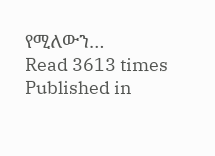የሚለውን…
Read 3613 times
Published in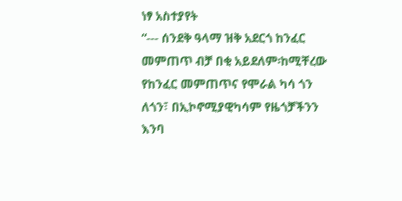ነፃ አስተያየት
“--- ሰንደቅ ዓላማ ዝቅ አደርጎ ከንፈር መምጠጥ ብቻ በቂ አይደለም፡ከሚቸረው የከንፈር መምጠጥና የሞራል ካሳ ጎን ለጎን፣ በኢኮኖሚያዊካሳም የዜጎቻችንን እንባ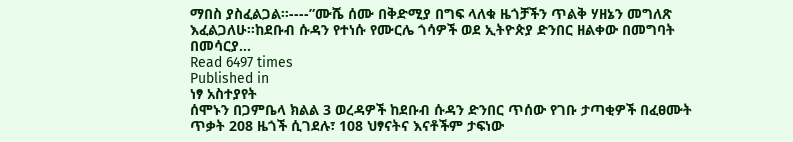ማበስ ያስፈልጋል፡፡----”ሙሼ ሰሙ በቅድሚያ በግፍ ላለቁ ዜጎቻችን ጥልቅ ሃዘኔን መግለጽ እፈልጋለሁ፡፡ከደቡብ ሱዳን የተነሱ የሙርሌ ጎሳዎች ወደ ኢትዮጵያ ድንበር ዘልቀው በመግባት በመሳርያ…
Read 6497 times
Published in
ነፃ አስተያየት
ሰሞኑን በጋምቤላ ክልል 3 ወረዳዎች ከደቡብ ሱዳን ድንበር ጥሰው የገቡ ታጣቂዎች በፈፀሙት ጥቃት 208 ዜጎች ሲገደሉ፣ 108 ህፃናትና እናቶችም ታፍነው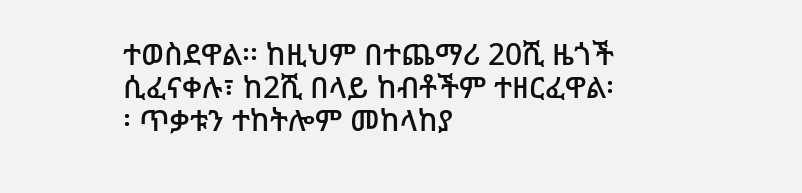ተወስደዋል፡፡ ከዚህም በተጨማሪ 20ሺ ዜጎች ሲፈናቀሉ፣ ከ2ሺ በላይ ከብቶችም ተዘርፈዋል፡፡ ጥቃቱን ተከትሎም መከላከያ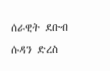ሰራዊት ደቡብ ሱዳን ድረስ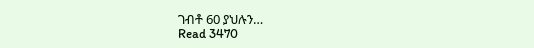ገብቶ 60 ያህሉን…
Read 3470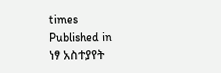times
Published in
ነፃ አስተያየት